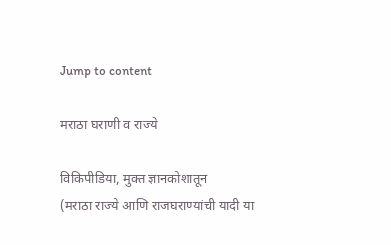Jump to content

मराठा घराणी व राज्ये

विकिपीडिया, मुक्‍त ज्ञानकोशातून
(मराठा राज्ये आणि राजघराण्यांची यादी या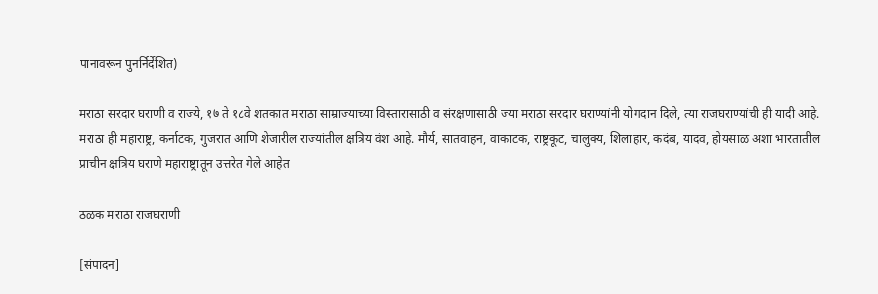पानावरून पुनर्निर्देशित)

मराठा सरदार घराणी व राज्ये, १७ ते १८वे शतकात मराठा साम्राज्याच्या विस्तारासाठी व संरक्षणासाठी ज्या मराठा सरदार घराण्यांनी योगदान दिले, त्या राजघराण्यांची ही यादी आहे. मराठा ही महाराष्ट्र, कर्नाटक, गुजरात आणि शेजारील राज्यांतील क्षत्रिय वंश आहे. मौर्य, सातवाहन, वाकाटक, राष्ट्रकूट, चालुक्य, शिलाहार, कदंब, यादव, होयसाळ अशा भारतातील प्राचीन क्षत्रिय घराणे महाराष्ट्रातून उत्तरेत गेले आहेत

ठळक मराठा राजघराणी

[संपादन]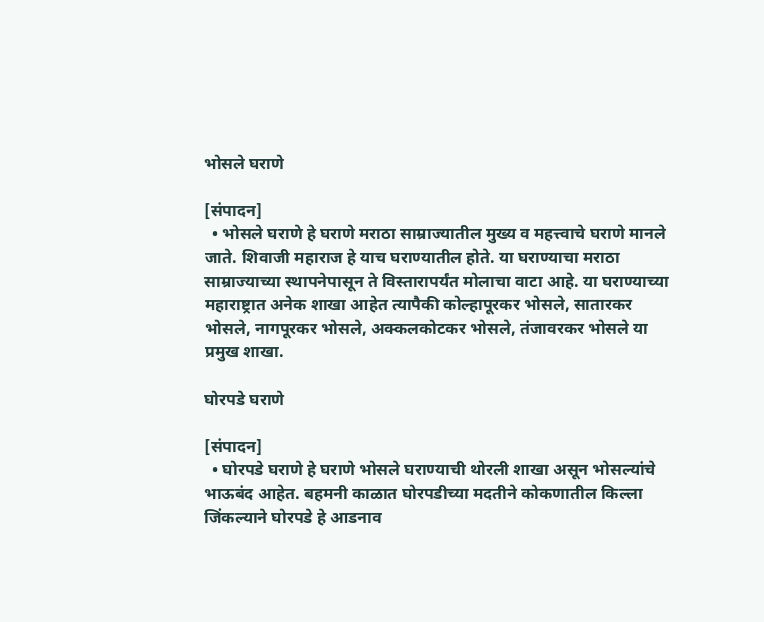भोसले घराणे

[संपादन]
  • भोसले घराणे हे घराणे मराठा साम्राज्यातील मुख्य व महत्त्वाचे घराणे मानले जाते. शिवाजी महाराज हे याच घराण्यातील होते. या घराण्याचा मराठा साम्राज्याच्या स्थापनेपासून ते विस्तारापर्यंत मोलाचा वाटा आहे. या घराण्याच्या महाराष्ट्रात अनेक शाखा आहेत त्यापैकी कोल्हापूरकर भोसले, सातारकर भोसले, नागपूरकर भोसले, अक्कलकोटकर भोसले, तंजावरकर भोसले या प्रमुख शाखा.

घोरपडे घराणे

[संपादन]
  • घोरपडे घराणे हे घराणे भोसले घराण्याची थोरली शाखा असून भोसल्यांचे भाऊबंद आहेत. बहमनी काळात घोरपडीच्या मदतीने कोकणातील किल्ला जिंकल्याने घोरपडे हे आडनाव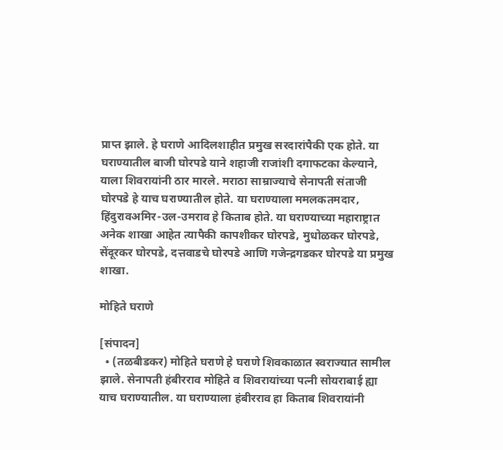प्राप्त झाले. हे घराणे आदिलशाहीत प्रमुख सरदारांपैकी एक होते. या घराण्यातील बाजी घोरपडे याने शहाजी राजांशी दगाफटका केल्याने, याला शिवरायांनी ठार मारले. मराठा साम्राज्याचे सेनापती संताजी घोरपडे हे याच घराण्यातील होते. या घराण्याला ममलकतमदार, हिंदुरावअमिर-उल-उमराव हे किताब होते. या घराण्याच्या महाराष्ट्रात अनेक शाखा आहेत त्यापैकी कापशीकर घोरपडे, मुधोळकर घोरपडे, सेंदूरकर घोरपडे, दत्तवाडचे घोरपडे आणि गजेन्द्रगडकर घोरपडे या प्रमुख शाखा.

मोहिते घराणे

[संपादन]
  • (तळबीडकर) मोहिते घराणे हे घराणे शिवकाळात स्वराज्यात सामील झाले. सेनापती हंबीरराव मोहिते व शिवरायांच्या पत्नी सोयराबाई ह्या याच घराण्यातील. या घराण्याला हंबीरराव हा किताब शिवरायांनी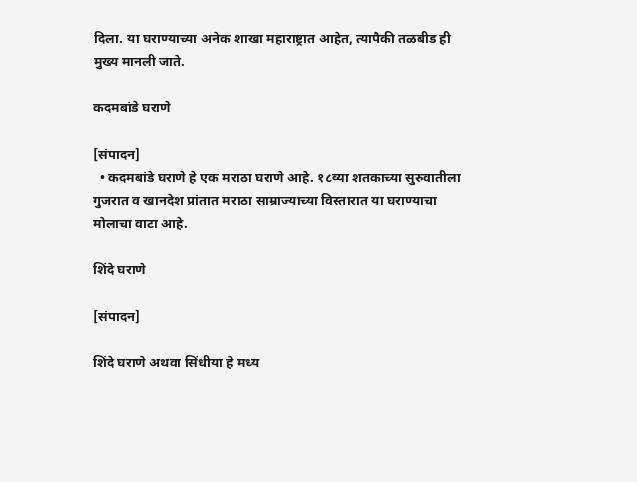दिला. या‌ घराण्याच्या अनेक शाखा महाराष्ट्रात आहेत, त्यापैकी तळबीड ही मुख्य मानली जाते.

कदमबांडे घराणे

[संपादन]
  • कदमबांडे घराणे हे एक मराठा घराणे आहे. १८व्या शतकाच्या सुरुवातीला गुजरात व खानदेश प्रांतात मराठा साम्राज्याच्या विस्तारात या घराण्याचा मोलाचा वाटा आहे.

शिंदे घराणे

[संपादन]

शिंदे घराणे अथवा सिंधीया हे मध्य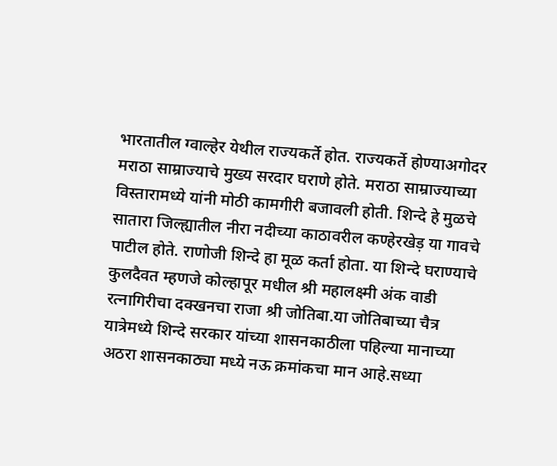भारतातील ग्वाल्हेर येथील राज्यकर्ते होत. राज्यकर्ते होण्याअगोदर मराठा साम्राज्याचे मुख्य सरदार घराणे होते. मराठा साम्राज्याच्या विस्तारामध्ये यांनी मोठी कामगीरी बजावली होती. शिन्दे हे मुळचे सातारा जिल्ह्यातील नीरा नदीच्या काठावरील कण्हेरखेड़ या गावचे पाटील होते. राणोजी शिन्दे हा मूळ कर्ता होता. या शिन्दे घराण्याचे कुलदैवत म्हणजे कोल्हापूर मधील श्री महालक्ष्मी अंक वाडी रत्‍नागिरीचा दक्खनचा राजा श्री जोतिबा.या जोतिबाच्या चैत्र यात्रेमध्ये शिन्दे सरकार यांच्या शासनकाठीला पहिल्या मानाच्या अठरा शासनकाठ्या मध्ये नऊ क्रमांकचा मान आहे.सध्या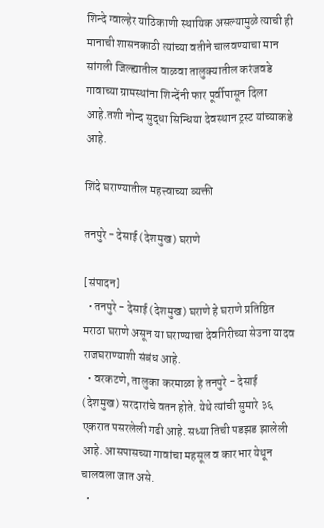शिन्दे ग्वाल्हेर याठिकाणी स्थायिक असल्यामुळे त्याची ही मानाची शासनकाठी त्यांच्या वतीने चालवण्याचा मान सांगली जिल्ह्यातील वाळवा तालुक्यातील करंजवडे गावाच्या ग्रामस्थांना शिन्देंनी फार पूर्वीपासून दिला आहे.तशी नोन्द सुद्धा सिन्धिया देवस्थान ट्रस्ट यांच्याकडे आहे.

शिंदे घराण्यातील महत्त्वाच्या व्यक्ती

तनपुरे - देसाई (देशमुख) घराणे

[संपादन]
  • तनपुरे - देसाई (देशमुख) घराणे हे घराणे प्रतिष्ठित मराठा घराणे असून या घराण्याचा देवगिरीच्या सेउना यादव राजघराण्याशी संबंध आहे.
  • वरकटणे, तालुका करमाळा हे तनपुरे - देसाई (देशमुख) सरदारांचे वतन होते. येथे त्यांची सुमारे ३६ एकरात पसरलेली गढी आहे. सध्या तिची पडझड झालेली आहे. आसपासच्या गावांचा महसूल व कारभार येथून चालवला जात असे.
  •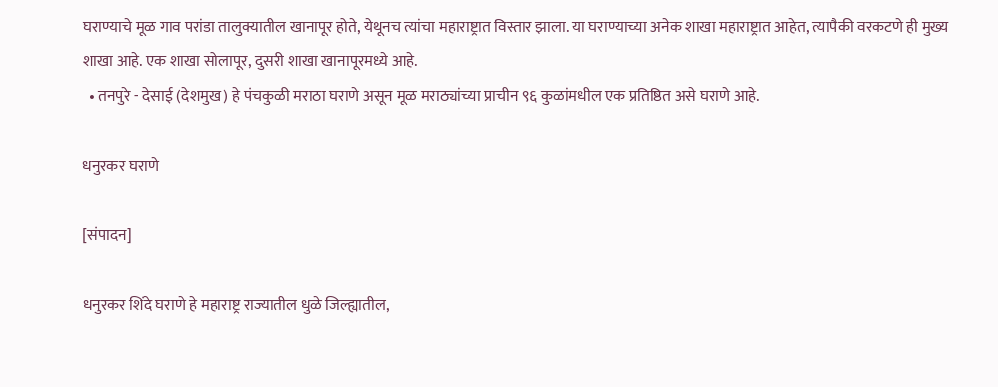घराण्याचे मूळ गाव परांडा तालुक्यातील खानापूर होते, येथूनच त्यांचा महाराष्ट्रात विस्तार झाला. या घराण्याच्या अनेक शाखा महाराष्ट्रात आहेत, त्यापैकी वरकटणे ही मुख्य शाखा आहे. एक शाखा सोलापूर, दुसरी शाखा खानापूरमध्ये आहे.
  • तनपुरे - देसाई (देशमुख) हे पंचकुळी मराठा घराणे असून मूळ मराठ्यांच्या प्राचीन ९६ कुळांमधील एक प्रतिष्ठित असे घराणे आहे.

धनुरकर घराणे

[संपादन]

धनुरकर शिंदे घराणे हे महाराष्ट्र राज्यातील धुळे जिल्ह्यातील,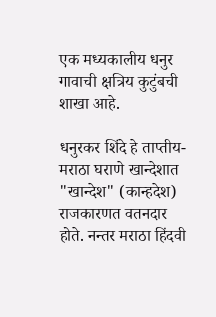एक मध्यकालीय धनुर गावाची क्षत्रिय कुटुंबची शाखा आहे.

धनुरकर शिंदे हे ताप्तीय-मराठा घराणे खान्देशात "खान्देश" (कान्हदेश) राजकारणत वतनदार होते. नन्तर मराठा हिंदवी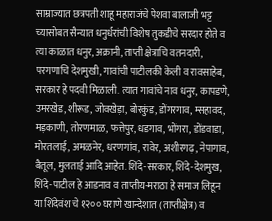साम्राज्यात छत्रपती शाहू महाराजंचे पेशवा बालाजी भट्ट च्यासोबत सैन्यात धनुर्धरांची विशेष तुकडीचे सरदार होते व त्या काळात धनुर, अक्रानी, ताप्ती क्षेत्राचि वतनदारी, परगणाचि देशमुखी, गावांची पाटीलकी केली व रावसाहेब, सरकार हे पदवी मिळाली. त्यात गावांचे नाव धनुर, कापडणे, उमरखेड, शीरूड, जोवखेड़ा, बोरकुंड, डोंगरगाव, म्सहावद, मड़काणी, तोरणमाळ, फत्तेपुर, धडगाव, भोंगरा, डोंडवाडा, मोरतलाई, अमळनेर, धरणगांव, रावेर, अशीरगढ़, नेपागाव, बैतूल, मुलताई आदि आहेत. शिंदे-सरकार, शिंदे-देशमुख, शिंदे-पाटील हे आडनाव व ताप्तीय-मराठा हे समाज लिहून या शिंदेवंश चे १२०० घराणे खान्देशात (ताप्तीक्षेत्र) व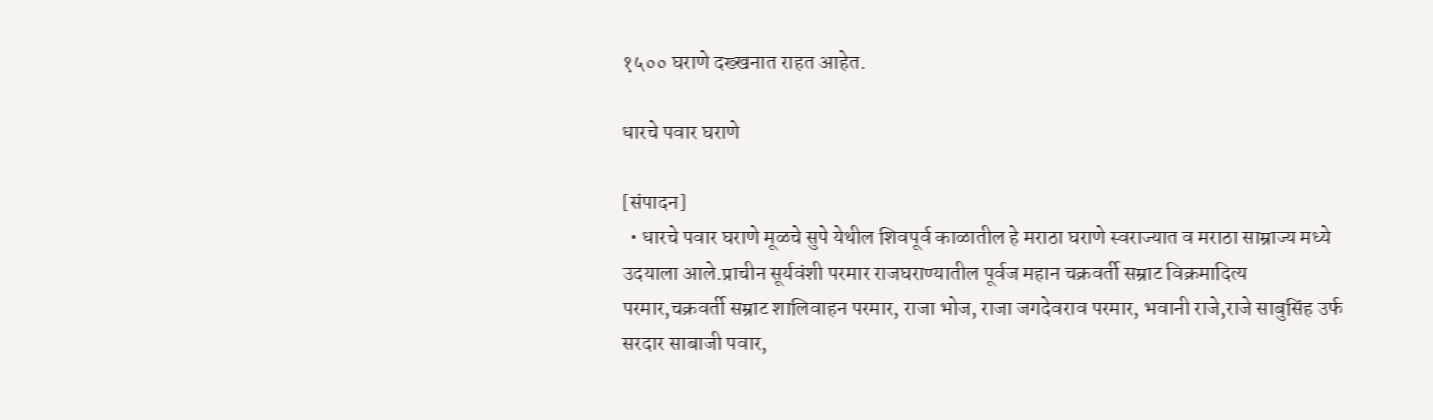१५०० घराणे दख्खनात राहत आहेत.

धारचे पवार घराणे

[संपादन]
  • धारचे पवार घराणे मूळचे सुपे येथील शिवपूर्व काळातील हे मराठा घराणे स्वराज्यात व मराठा साम्राज्य मध्ये उदयाला आले.प्राचीन सूर्यवंशी परमार राजघराण्यातील पूर्वज महान चक्रवर्ती सम्राट विक्रमादित्य परमार,चक्रवर्ती सम्राट शालिवाहन परमार, राजा भोज, राजा जगदेवराव परमार, भवानी राजे,राजे साबुसिंह उर्फ सरदार साबाजी पवार,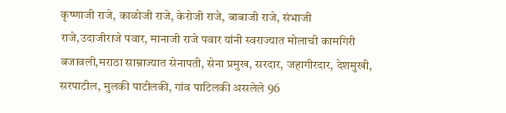कृष्णाजी राजे, काळोजी राजे, केरोजी राजे, बाबाजी राजे, संभाजी राजे,उदाजीराजे पवार, मानाजी राजे पवार यांनी स्वराज्यात मोलाची कामगिरी बजावली,मराठा साम्राज्यात सेनापती, सेना प्रमुख, सरदार, जहागीरदार, देशमुखी, सरपाटील, मुलकी पाटीलकी, गांव पाटिलकी असलेले 96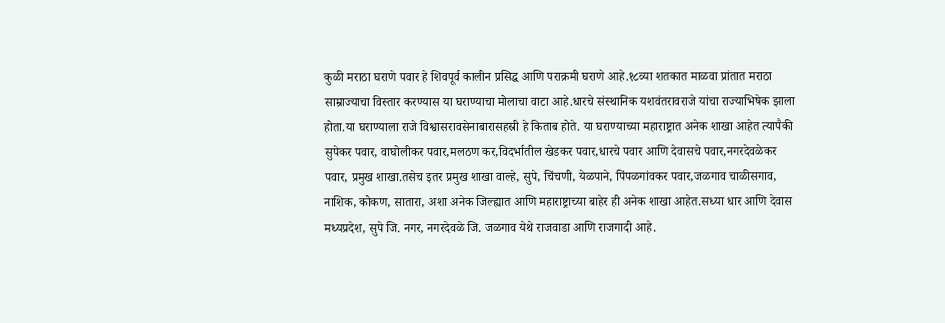कुळी मराठा घराणे पवार हे शिवपूर्व कालीन प्रसिद्ध आणि पराक्रमी घराणे आहे.१८व्या शतकात माळवा प्रांतात मराठा साम्राज्याचा विस्तार करण्यास या घराण्याचा मोलाचा वाटा आहे.धारचे संस्थानिक यशवंतरावराजे यांचा राज्याभिषेक झाला होता.या घराण्याला राजे विश्वासरावसेनाबारासहस्री हे किताब होते. या घराण्याच्या महाराष्ट्रात अनेक शाखा आहेत त्यापैकी सुपेकर पवार, वाघोलीकर पवार,मलठण कर,विदर्भातील खेडकर पवार,धारचे पवार आणि देवासचे पवार,नगरदेवळेकर पवार, प्रमुख शाखा.तसेच इतर प्रमुख शाखा वाल्हे, सुपे, चिंचणी, येळपाने, पिंपळगांवकर पवार,जळगाव चाळीसगाव, नाशिक, कोकण, सातारा, अशा अनेक जिल्ह्यात आणि महाराष्ट्राच्या बाहेर ही अनेक शाखा आहेत.सध्या धार आणि देवास मध्यप्रदेश, सुपे जि. नगर, नगरदेवळे जि. जळगाव येथे राजवाडा आणि राजगादी आहे.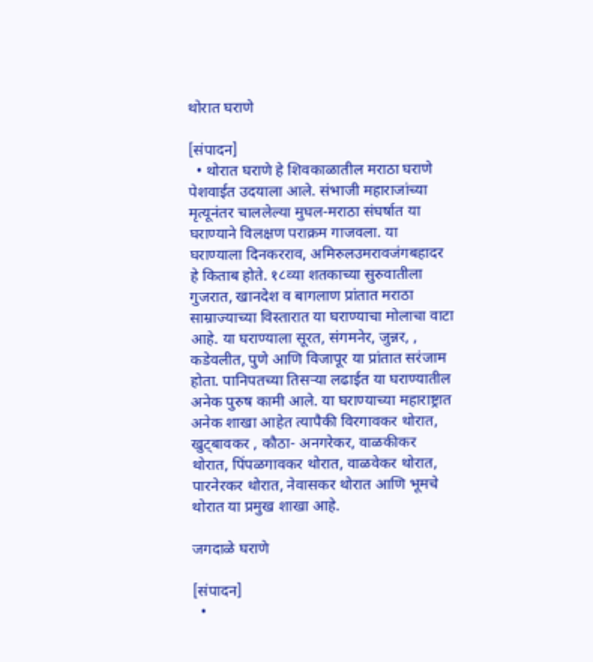थोरात घराणे

[संपादन]
  • थोरात घराणे हे शिवकाळातील मराठा घराणे पेशवाईत उदयाला आले. संभाजी महाराजांच्या मृत्यूनंतर चाललेल्या मुघल-मराठा संघर्षात या घराण्याने विलक्षण पराक्रम गाजवला. या घराण्याला दिनकरराव, अमिरुलउमरावजंगबहादर हे किताब होते. १८व्या शतकाच्या सुरुवातीला गुजरात, खानदेश व बागलाण प्रांतात मराठा साम्राज्याच्या विस्तारात या घराण्याचा मोलाचा वाटा आहे. या घराण्याला सूरत, संगमनेर, जुन्नर, , कडेवलीत, पुणे आणि विजापूर या प्रांतात सरंजाम होता. पानिपतच्या तिसऱ्या लढाईत या घराण्यातील अनेक पुरुष कामी आले. या घराण्याच्या महाराष्ट्रात अनेक शाखा आहेत त्यापैकी विरगावकर थोरात, खुट्बावकर , कौठा- अनगरेकर, वाळकीकर थोरात, पिंपळगावकर थोरात, वाळवेकर थोरात, पारनेरकर थोरात, नेवासकर थोरात आणि भूमचे थोरात या प्रमुख शाखा आहे.

जगदाळे घराणे

[संपादन]
  •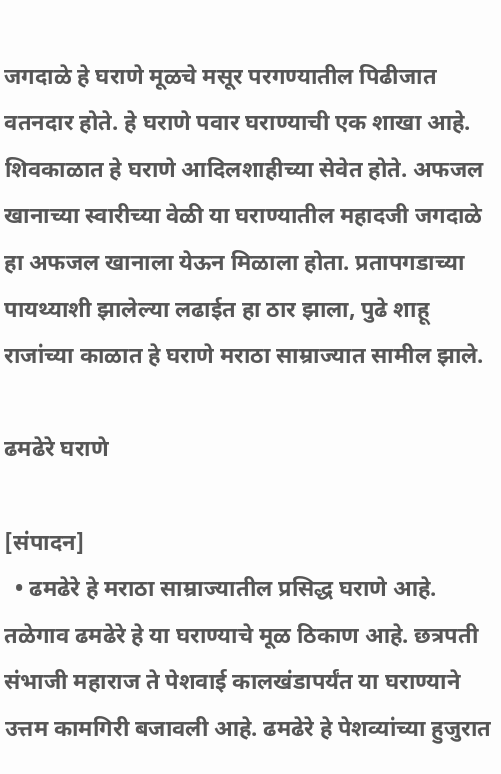जगदाळे हे घराणे मूळचे मसूर परगण्यातील पिढीजात वतनदार होते. हे घराणे पवार घराण्याची एक शाखा आहे. शिवकाळात हे घराणे आदिलशाहीच्या सेवेत होते. अफजल खानाच्या स्वारीच्या वेळी या घराण्यातील महादजी जगदाळे हा अफजल खानाला येऊन मिळाला होता. प्रतापगडाच्या पायथ्याशी झालेल्या लढाईत हा ठार झाला, पुढे शाहू राजांच्या काळात हे घराणे मराठा साम्राज्यात सामील झाले.

ढमढेरे घराणे

[संपादन]
  • ढमढेरे हे मराठा साम्राज्यातील प्रसिद्ध घराणे आहे. तळेगाव ढमढेरे हे या घराण्याचे मूळ ठिकाण आहे. छत्रपती संभाजी महाराज ते पेशवाई कालखंडापर्यंत या घराण्याने उत्तम कामगिरी बजावली आहे. ढमढेरे हे पेशव्यांच्या हुजुरात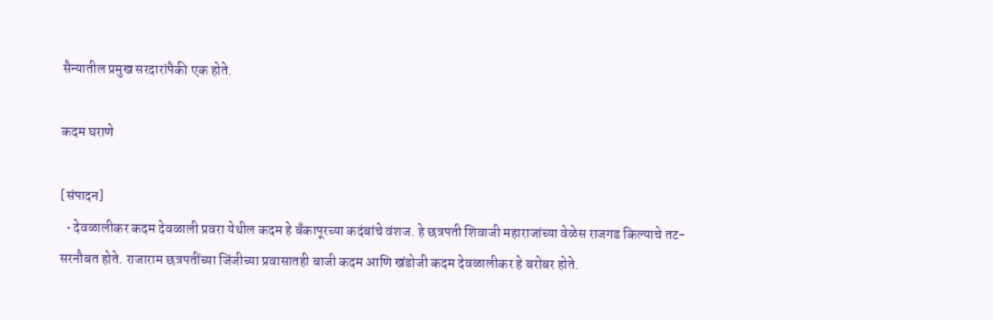सैन्यातील प्रमुख सरदारांपैकी एक होते.

कदम घराणे

[संपादन]
  • देवळालीकर कदम देवळाली प्रवरा येथील कदम हे बँकापूरच्या कदंबांचे वंशज. हे छत्रपती शिवाजी महाराजांच्या वेळेस राजगड किल्याचे तट-सरनौबत होते. राजाराम छत्रपतींच्या जिंजीच्या प्रवासातही बाजी कदम आणि खंडोजी कदम देवळालीकर हे बरोबर होते.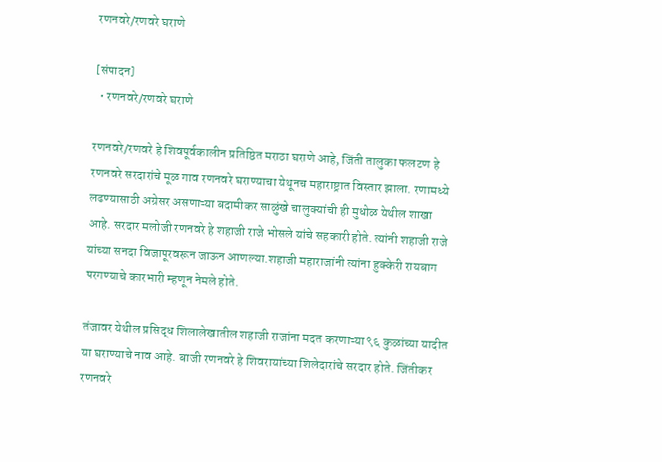रणनवरे/रणवरे घराणे

[संपादन]
  • रणनवरे/रणवरे घराणे

रणनवरे/रणवरे हे शिवपूर्वकालीन प्रतिष्ठित मराठा घराणे आहे, जिंती तालुका फलटण हे रणनवरे सरदारांचे मूळ गाव रणनवरे घराण्याचा येथूनच महाराष्ट्रात विस्तार झाला. रणामध्ये लढण्यासाठी अग्रेसर असणाऱ्या बदामीकर साळुंखे चालुक्यांची ही मुधोळ येथील शाखा आहे. सरदार मलोजी रणनवरे हे शहाजी राजे भोसले यांचे सहकारी होते. त्यांनी शहाजी राजे यांच्या सनदा विजापूरवरून जाऊन आणल्या.शहाजी महाराजांनी त्यांना हुक्केरी रायबाग परगण्याचे कारभारी म्हणून नेमले होते.

तंजावर येथील प्रसिद्ध शिलालेखातील शहाजी राजांना मदत करणाऱ्या ९६ कुळांच्या यादीत या घराण्याचे नाव आहे. बाजी रणनवरे हे शिवरायांच्या शिलेदारांचे सरदार होते. जिंतीकर रणनवरे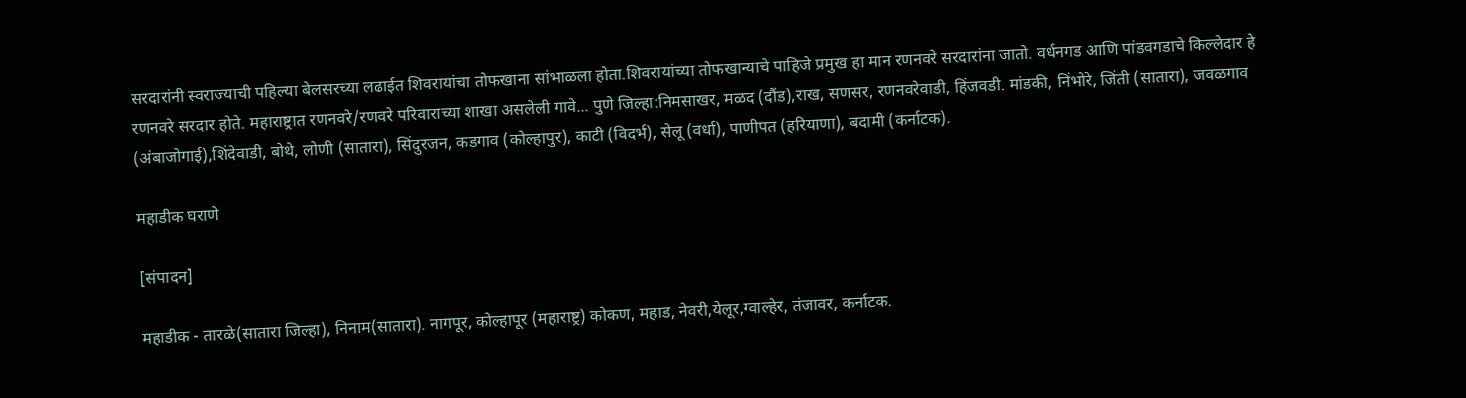सरदारांनी स्वराज्याची पहिल्या बेलसरच्या लढाईत शिवरायांचा तोफखाना सांभाळला होता.शिवरायांच्या तोफखान्याचे पाहिजे प्रमुख हा मान रणनवरे सरदारांना जातो. वर्धनगड आणि पांडवगडाचे किल्लेदार हे रणनवरे सरदार होते. महाराष्ट्रात रणनवरे/रणवरे परिवाराच्या शाखा असलेली गावे... पुणे जिल्हा:निमसाखर, मळद (दौंड),राख, सणसर, रणनवरेवाडी, हिंजवडी. मांडकी, निंभोरे, जिंती (सातारा), जवळगाव (अंबाजोगाई),शिंदेवाडी, बोथे, लोणी (सातारा), सिंदुरजन, कडगाव (कोल्हापुर), काटी (विदर्भ), सेलू (वर्धा), पाणीपत (हरियाणा), बदामी (कर्नाटक).

महाडीक घराणे

[संपादन]

महाडीक - तारळे(सातारा जिल्हा), निनाम(सातारा). नागपूर, कोल्हापूर (महाराष्ट्र) कोकण, महाड, नेवरी,येलूर,ग्वाल्हेर, तंजावर, कर्नाटक.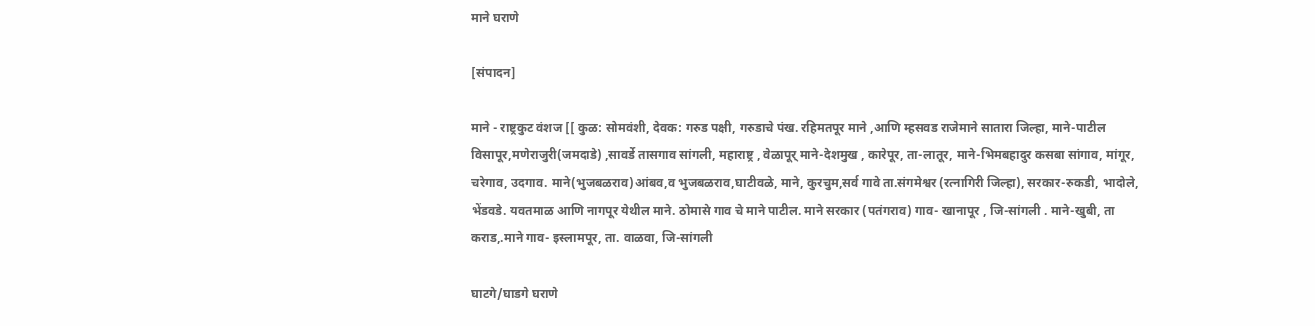माने घराणे

[संपादन]

माने - राष्ट्रकुट वंशज [[ कुळ: सोमवंशी, देवक: गरुड पक्षी, गरुडाचे पंख. रहिमतपूर माने ,आणि म्हसवड राजेमाने सातारा जिल्हा, माने-पाटील विसापूर,मणेराजुरी(जमदाडे) ,सावर्डे तासगाव सांगली, महाराष्ट्र , वेळापूर् माने-देशमुख , कारेपूर, ता-लातूर, माने-भिमबहादुर कसबा सांगाव, मांगूर, चरेगाव, उदगाव. माने(भुजबळराव)आंबव,व भुजबळराव,घाटीवळे, माने, कुरचुम,सर्व गावे ता.संगमेश्वर (रत्‍नागिरी जिल्हा), सरकार-रुकडी, भादोले, भेंडवडे. यवतमाळ आणि नागपूर येथील माने. ठोमासे गाव चे माने पाटील. माने सरकार (पतंगराव) गाव- खानापूर , जि-सांगली . माने-खुबी, ता कराड,.माने गाव- इस्लामपूर, ता. वाळवा, जि-सांगली

घाटगे/घाडगे घराणे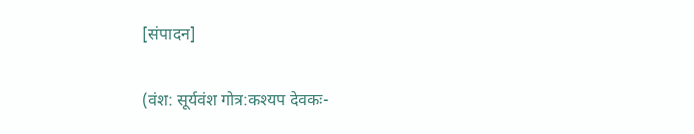[संपादन]

(वंश: सूर्यवंश गोत्र:कश्यप देवकः-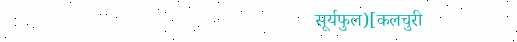सूर्यफुल)[कलचुरी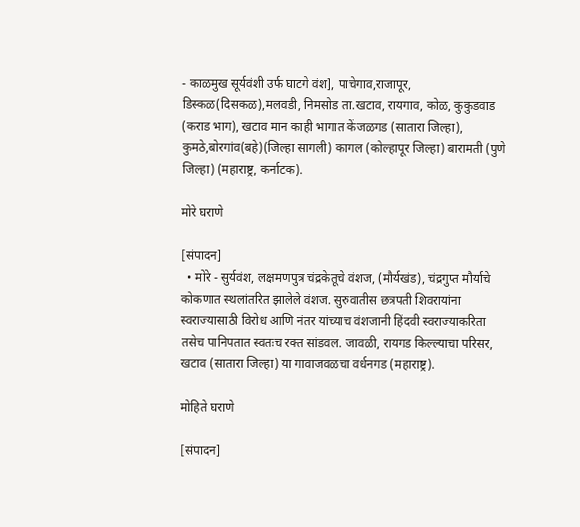- काळमुख सूर्यवंशी उर्फ घाटगे वंश], पाचेगाव,राजापूर, डिस्कळ(दिसकळ),मलवडी, निमसोड ता.खटाव, रायगाव, कोळ, कुकुडवाड (कराड भाग), खटाव मान काही भागात केंजळगड (सातारा जिल्हा), कुमठे,बोरगांव(बहे)(जिल्हा सागली) कागल (कोल्हापूर जिल्हा) बारामती (पुणे जिल्हा) (महाराष्ट्र, कर्नाटक).

मोरे घराणे

[संपादन]
  • मोरे - सुर्यवंश, लक्षमणपुत्र चंद्रकेतूचे वंशज, (मौर्यखंड), चंद्रगुप्त मौर्याचे कोकणात स्थलांतरित झालेले वंशज. सुरुवातीस छत्रपती शिवरायांना स्वराज्यासाठी विरोध आणि नंतर यांच्याच वंशजानी हिंदवी स्वराज्याकरिता तसेच पानिपतात स्वतःच रक्त सांडवल. जावळी, रायगड किल्ल्याचा परिसर, खटाव (सातारा जिल्हा) या गावाजवळचा वर्धनगड (महाराष्ट्र).

मोहिते घराणे

[संपादन]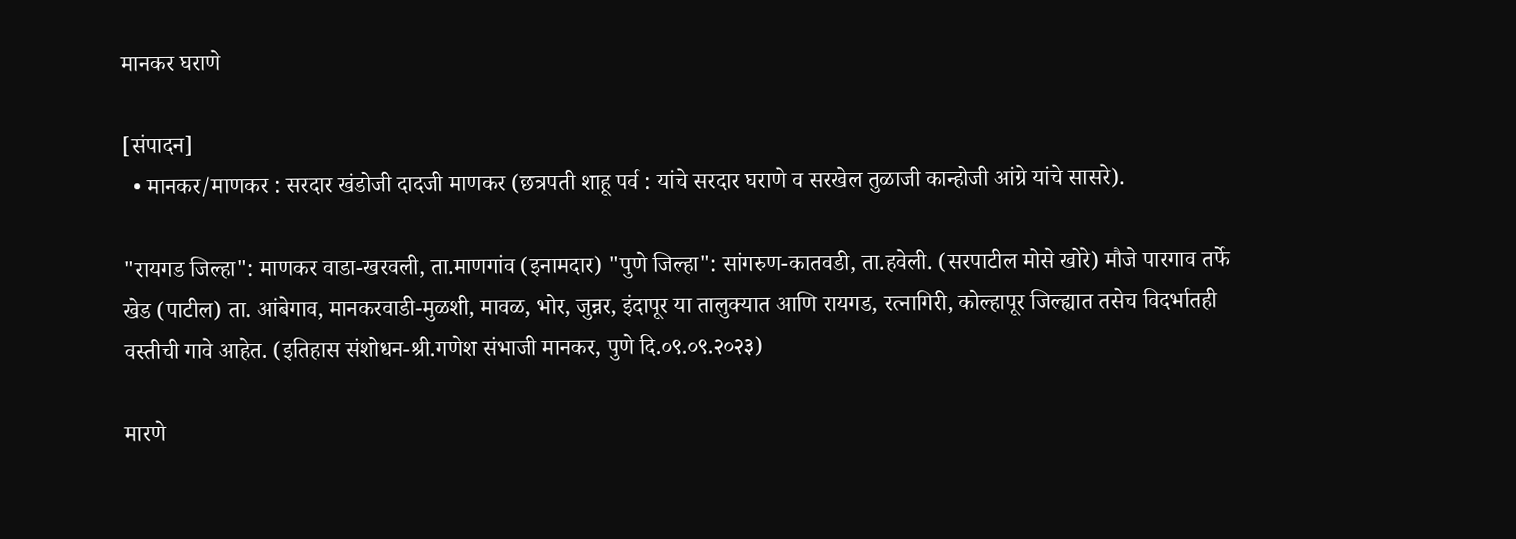मानकर घराणे

[संपादन]
  • मानकर/माणकर : सरदार खंडोजी दादजी माणकर (छत्रपती शाहू पर्व : यांचे सरदार घराणे व सरखेल तुळाजी कान्होजी आंग्रे यांचे सासरे).

"रायगड जिल्हा": माणकर वाडा-खरवली, ता.माणगांव (इनामदार) "पुणे जिल्हा": सांगरुण-कातवडी, ता.हवेली. (सरपाटील मोसे खोरे) मौजे पारगाव तर्फे खेड (पाटील) ता. आंबेगाव, मानकरवाडी-मुळशी, मावळ, भोर, जुन्नर, इंदापूर या तालुक्यात आणि रायगड, रत्‍नागिरी, कोल्हापूर जिल्ह्यात तसेच विदर्भातही वस्तीची गावे आहेत. (इतिहास संशोधन-श्री.गणेश संभाजी मानकर, पुणे दि.०९.०९.२०२३)

मारणे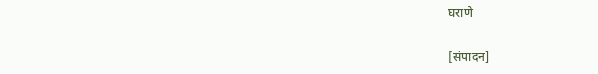घराणे

[संपादन]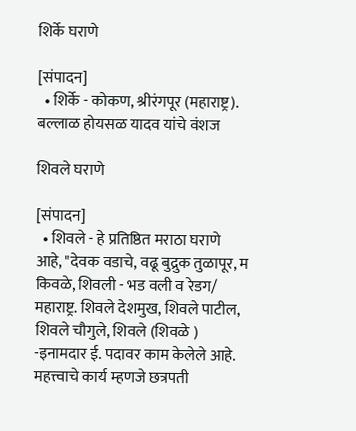शिर्के घराणे

[संपादन]
  • शिर्के - कोकण, श्रीरंगपूर (महाराष्ट्र). बल्लाळ होयसळ यादव यांचे वंशज

शिवले घराणे

[संपादन]
  • शिवले - हे प्रतिष्ठित मराठा घराणे आहे, "देवक वडाचे, वढू बुद्रुक तुळापूर, म किवळे, शिवली - भड वली व रेडग/ महाराष्ट्र. शिवले देशमुख, शिवले पाटील, शिवले चौगुले, शिवले (शिवळे ) -इनामदार ई. पदावर काम केलेले आहे. महत्त्वाचे कार्य म्हणजे छत्रपती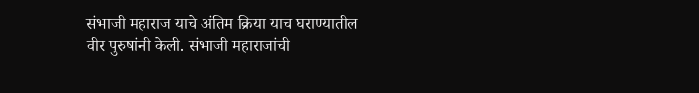संभाजी महाराज याचे अंतिम क्रिया याच घराण्यातील वीर पुरुषांनी केली. संभाजी महाराजांची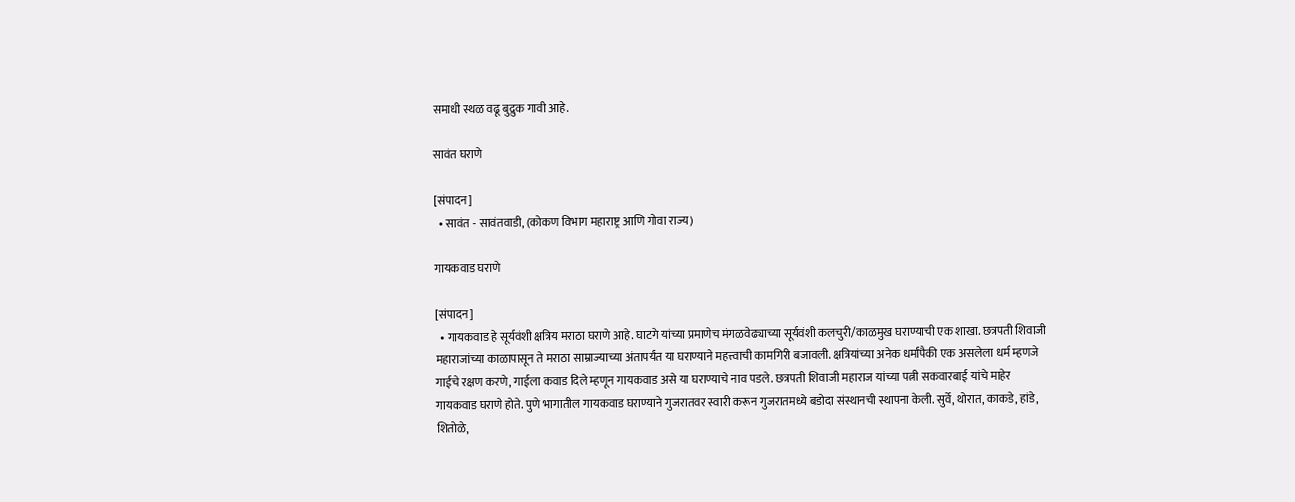समाधी स्थळ वढू बुद्रुक गावी आहे.

सावंत घराणे

[संपादन]
  • सावंत - सावंतवाडी, (कोकण विभाग महाराष्ट्र आणि गोवा राज्य)

गायकवाड घराणे

[संपादन]
  • गायकवाड हे सूर्यवंशी क्षत्रिय मराठा घराणे आहे. घाटगे यांच्या प्रमाणेच मंगळवेढ्याच्या सूर्यवंशी कलचुरी/काळमुख घराण्याची एक शाखा. छत्रपती शिवाजी महाराजांच्या काळापासून ते मराठा साम्राज्याच्या अंतापर्यंत या घराण्याने महत्त्वाची कामगिरी बजावली. क्षत्रियांच्या अनेक धर्मांपैकी एक असलेला धर्म म्हणजे गाईचे रक्षण करणे, गाईला कवाड दिले म्हणून गायकवाड असे या घराण्याचे नाव पडले. छत्रपती शिवाजी महाराज यांच्या पत्नी सकवारबाई यांचे माहेर गायकवाड घराणे होते. पुणे भागातील गायकवाड घराण्याने गुजरातवर स्वारी करून गुजरातमध्ये बडोदा संस्थानची स्थापना केली. सुर्वे, थोरात, काकडे, हांडे, शितोळे,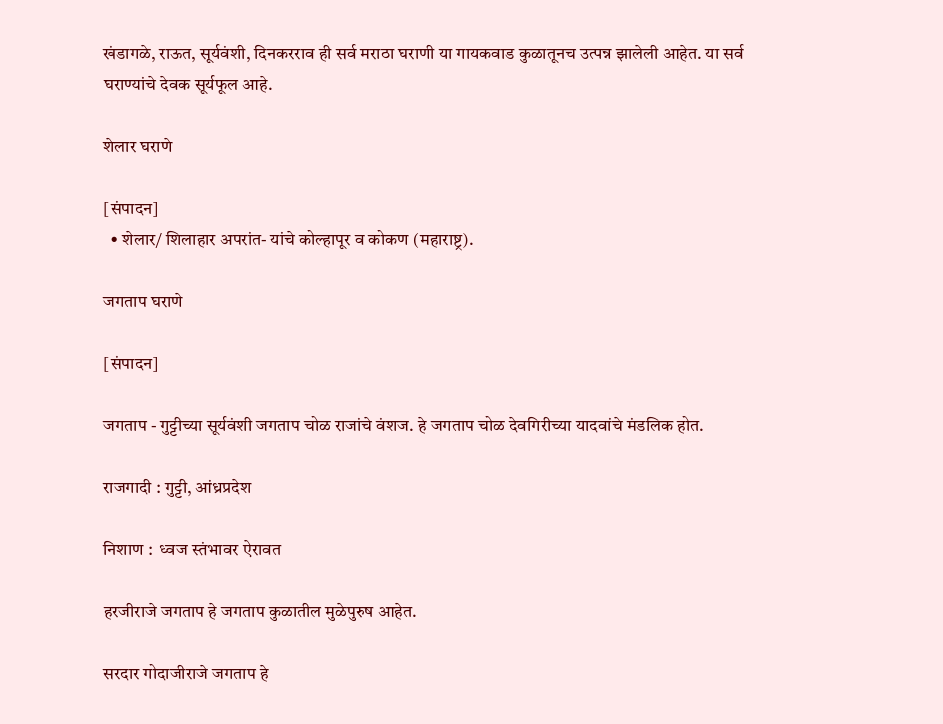खंडागळे, राऊत, सूर्यवंशी, दिनकरराव ही सर्व मराठा घराणी या गायकवाड कुळातूनच उत्पन्न झालेली आहेत. या सर्व घराण्यांचे देवक सूर्यफूल आहे.

शेलार घराणे

[संपादन]
  • शेलार/ शिलाहार अपरांत- यांचे कोल्हापूर व कोकण (महाराष्ट्र).

जगताप घराणे

[संपादन]

जगताप - गुट्टीच्या सूर्यवंशी जगताप चोळ राजांचे वंशज. हे जगताप चोळ देवगिरीच्या यादवांचे मंडलिक होत.

राजगादी : गुट्टी, आंध्रप्रदेश

निशाण :  ध्वज स्तंभावर ऐरावत

हरजीराजे जगताप हे जगताप कुळातील मुळेपुरुष आहेत.

सरदार गोदाजीराजे जगताप हे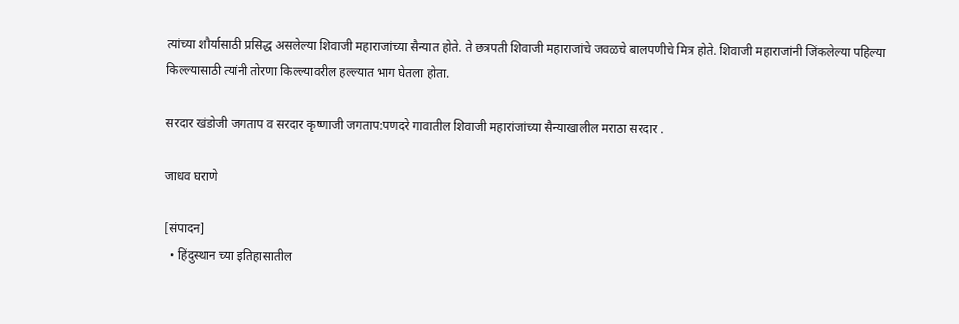त्यांच्या शौर्यासाठी प्रसिद्ध असलेल्या शिवाजी महाराजांच्या सैन्यात होते. ते छत्रपती शिवाजी महाराजांचे जवळचे बालपणीचे मित्र होते. शिवाजी महाराजांनी जिंकलेल्या पहिल्या किल्ल्यासाठी त्यांनी तोरणा किल्ल्यावरील हल्ल्यात भाग घेतला होता.

सरदार खंडोजी जगताप व सरदार कृष्णाजी जगताप:पणदरे गावातील शिवाजी महारांजांच्या सैन्याखालील मराठा सरदार .

जाधव घराणे

[संपादन]
  • हिंदुस्थान च्या इतिहासातील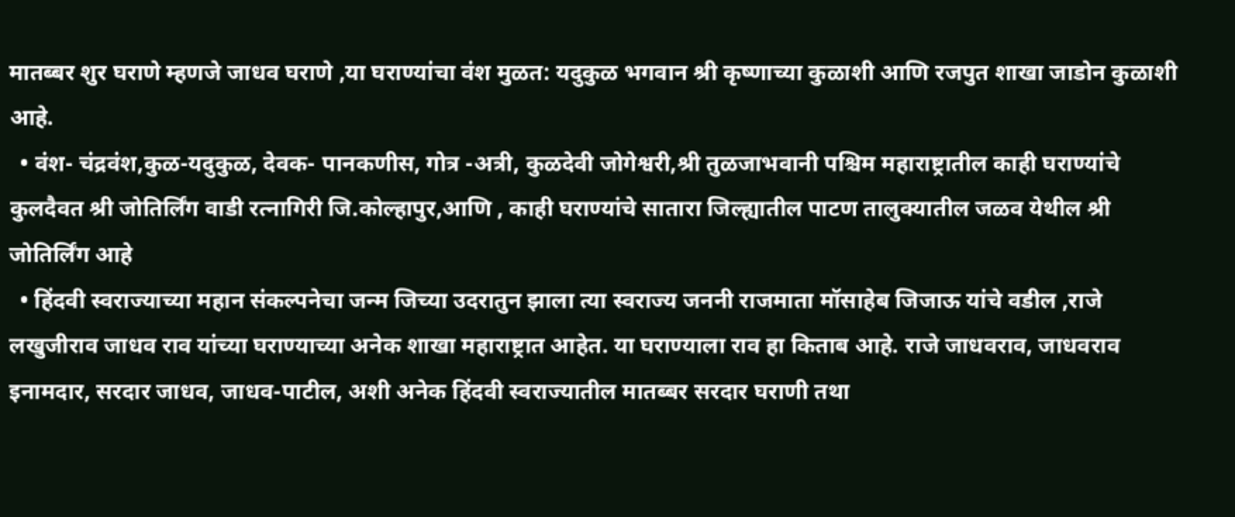मातब्बर शुर घराणे म्हणजे जाधव घराणे ,या घराण्यांचा वंश मुळत: यदुकुळ भगवान श्री कृष्णाच्या कुळाशी आणि रजपुत शाखा जाडोन कुळाशी आहे.
  • वंश- चंद्रवंश,कुळ-यदुकुळ, देवक- पानकणीस, गोत्र -अत्री, कुळदेवी जोगेश्वरी,श्री तुळजाभवानी पश्चिम महाराष्ट्रातील काही घराण्यांचे कुलदैवत श्री जोतिर्लिंग वाडी रत्‍नागिरी जि.कोल्हापुर,आणि , काही घराण्यांचे सातारा जिल्ह्यातील पाटण तालुक्यातील जळव येथील श्री जोतिर्लिंग आहे
  • हिंदवी स्वराज्याच्या महान संकल्पनेचा जन्म जिच्या उदरातुन झाला त्या स्वराज्य जननी राजमाता मॉसाहेब जिजाऊ यांचे वडील ,राजे लखुजीराव जाधव राव यांच्या घराण्याच्या अनेक शाखा महाराष्ट्रात आहेत. या घराण्याला राव हा किताब आहे. राजे जाधवराव, जाधवराव इनामदार, सरदार जाधव, जाधव-पाटील, अशी अनेक हिंदवी स्वराज्यातील मातब्बर सरदार घराणी तथा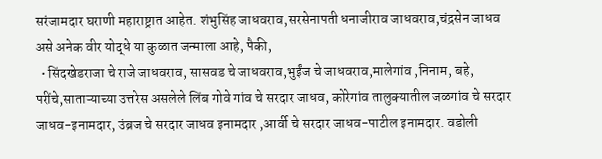सरंजामदार घराणी महाराष्ट्रात आहेत. शंभुसिंह जाधवराव,सरसेनापती धनाजीराव जाधवराव,चंद्रसेन जाधव असे अनेक वीर योद्धे या कुळात जन्माला आहे, पैकी,
  • सिंदखेडराजा चे राजे जाधवराव, सासवड चे जाधवराव,भुईंज चे जाधवराव,मालेगांव ,निनाम, बहे, परींचे,साताऱ्याच्या उत्तरेस असलेले लिंब गोवे गांव चे सरदार जाधव, कोरेगांव तालुक्यातील जळगांव चे सरदार जाधव-इनामदार, उंब्रज चे सरदार जाधव इनामदार ,आर्वी चे सरदार जाधव-पाटील इनामदार. वडोली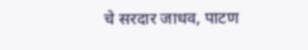चे सरदार जाधव, पाटण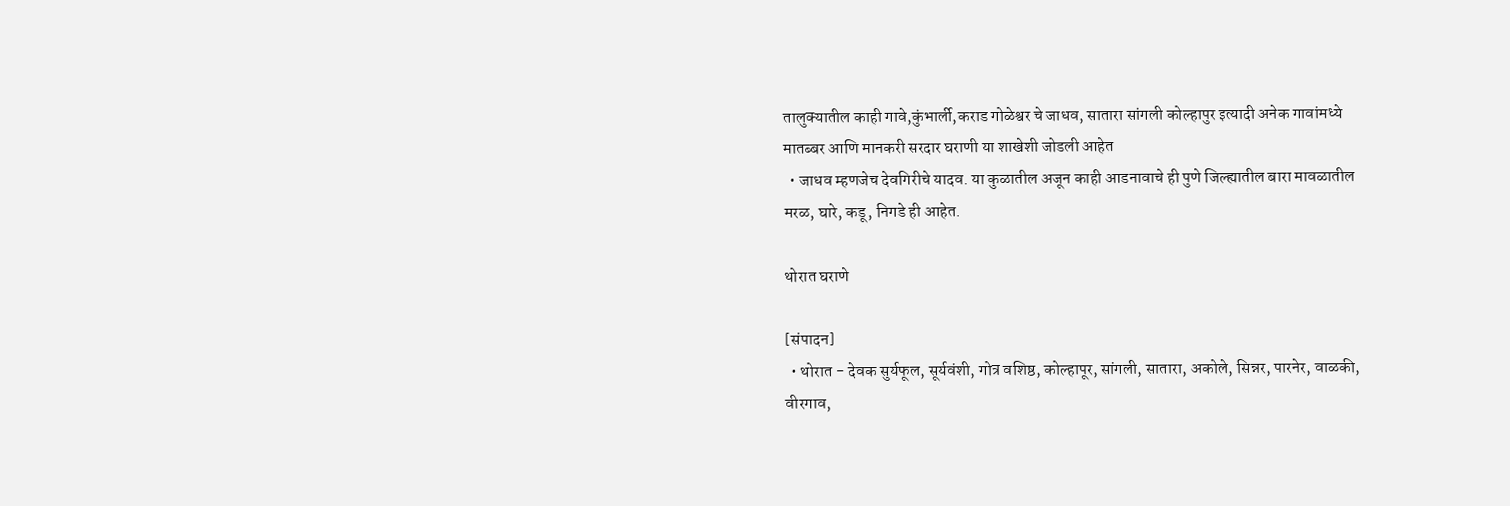तालुक्यातील काही गावे,कुंभार्ली,कराड गोळेश्वर चे जाधव, सातारा सांगली कोल्हापुर इत्यादी अनेक गावांमध्ये मातब्बर आणि मानकरी सरदार घराणी या शाखेशी जोडली आहेत
  • जाधव म्हणजेच देवगिरीचे यादव. या कुळातील अजून काही आडनावाचे ही पुणे जिल्ह्यातील बारा मावळातील मरळ, घारे, कडू, निगडे ही आहेत.

थोरात घराणे

[संपादन]
  • थोरात - देवक सुर्यफूल, सूर्यवंशी, गोत्र वशिष्ठ, कोल्हापूर, सांगली, सातारा, अकोले, सिन्नर, पारनेर, वाळकी, वीरगाव,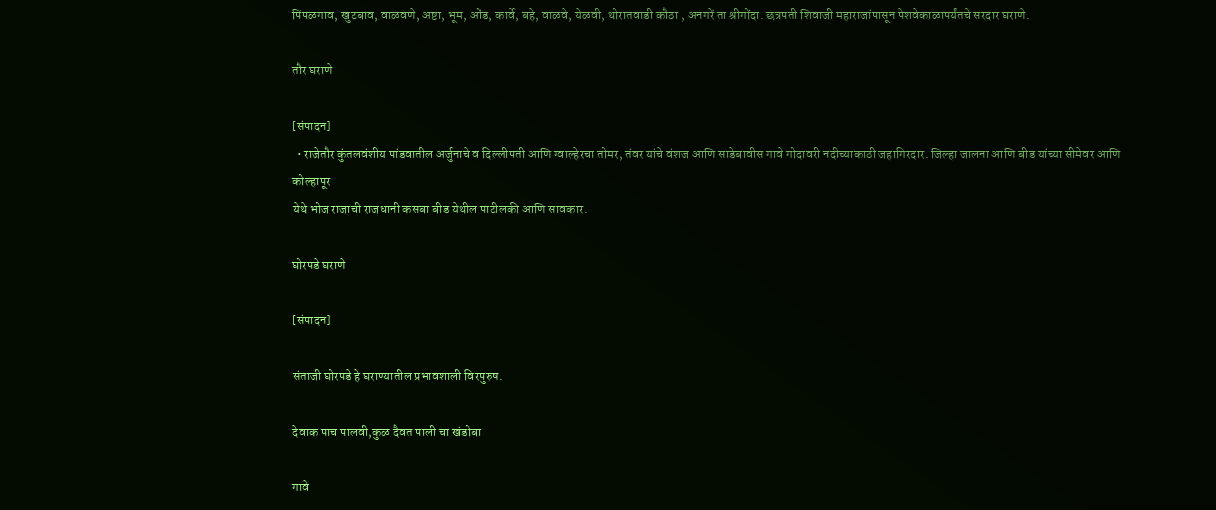पिंपळगाव, खुटबाव, वाळवणे, अष्टा, भूम, ओंड, कार्वे, बहे, वाळवे, येळवी, थोरातवाडी कौठा , अनगरें ता श्रीगोंदा. छत्रपती शिवाजी महाराजांपासून पेशवेकाळापर्यंतचे सरदार घराणे.

तौर घराणे

[संपादन]
  • राजेतौर कुंतलवंशीय पांडवातील अर्जुनाचे व दिल्लीपती आणि ग्वाल्हेरचा तोमर, तंवर यांचे वंशज आणि साडेबावीस गावे गोदावरी नदीच्याकाठी जहागिरदार. जिल्हा जालना आणि बीड यांच्या सीमेवर आणि कोल्हापूर
येथे भोज राजाची राजधानी कसबा बीड येथील पाटीलकी आणि सावकार.

घोरपडे घराणे

[संपादन]

संताजी घोरपडे हे घराण्यातील प्रभावशाली विरपुरुष.

देवाक पाच पालवी,कुळ दैवत पाली चा खंडोबा

गावे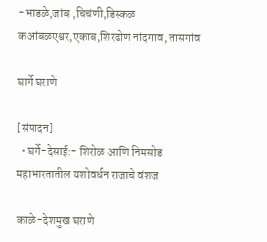-भाडळे,जांब ,चिचंणी,डिस्कळ कआंबळएश्वर,एकाब,शिरढोण नांदगाव, तासगांव

घार्गे घराणे

[संपादन]
  • घर्गे-देसाई:- शिरोळ आणि निमसोड महाभारतातील यशोवर्धन राजाचे वंशज

काळे-देशमुख घराणे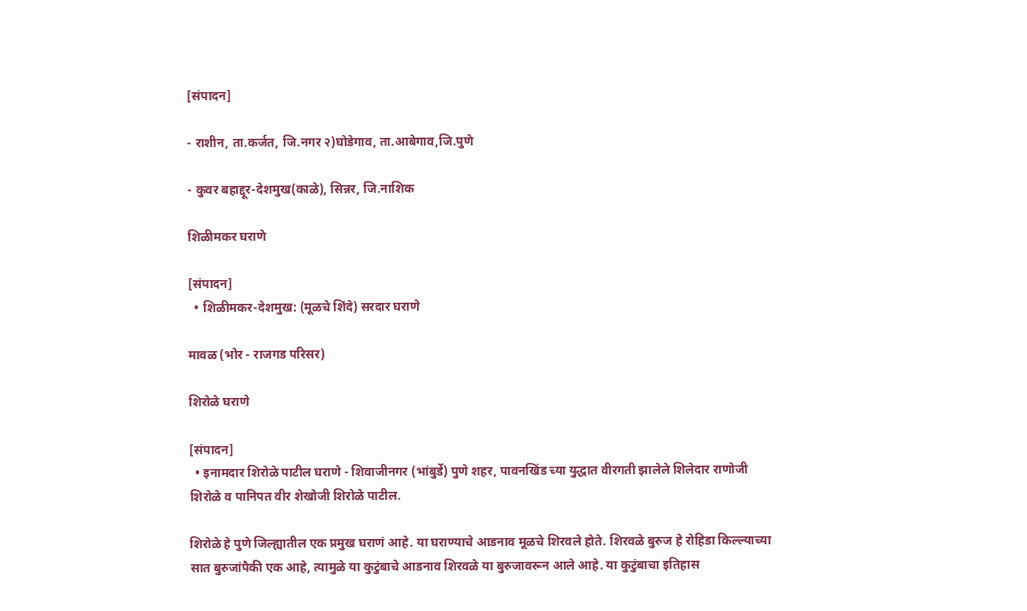[संपादन]

- राशीन, ता.कर्जत, जि.नगर २)घोडेगाव, ता.आबेगाव,जि.पुणे

- कुवर बहाद्दूर-देशमुख(काळे), सिन्नर, जि.नाशिक

शिळीमकर घराणे

[संपादन]
  • शिळीमकर-देशमुख: (मूळचे शिंदे) सरदार घराणे

मावळ (भोर - राजगड परिसर)

शिरोळे घराणे

[संपादन]
  • इनामदार शिरोळे पाटील घराणे - शिवाजीनगर (भांबुर्डे) पुणे शहर, पावनखिंड च्या युद्धात वीरगती झालेले शिलेदार राणोजी शिरोळे व पानिपत वीर शेखोजी शिरोळे पाटील.

शिरोळे हे पुणे जिल्ह्यातील एक प्रमुख घराणं आहे. या घराण्याचे आडनाव मूळचे शिरवले होते. शिरवळे बुरुज हे रोहिडा किल्ल्याच्या सात बुरुजांपैकी एक आहे, त्यामुळे या कुटुंबाचे आडनाव शिरवळे या बुरुजावरून आले आहे. या कुटुंबाचा इतिहास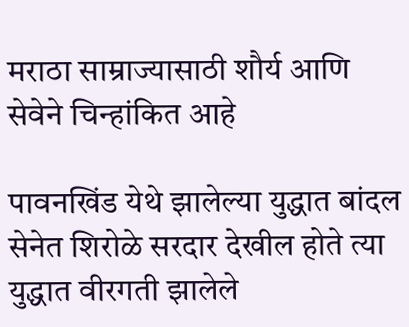मराठा साम्राज्यासाठी शौर्य आणि सेवेने चिन्हांकित आहे

पावनखिंड येथे झालेल्या युद्धात बांदल सेनेत शिरोळे सरदार देखील होते त्या युद्धात वीरगती झालेले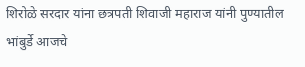शिरोळे सरदार यांना छत्रपती शिवाजी महाराज यांनी पुण्यातील भांबुर्डे आजचे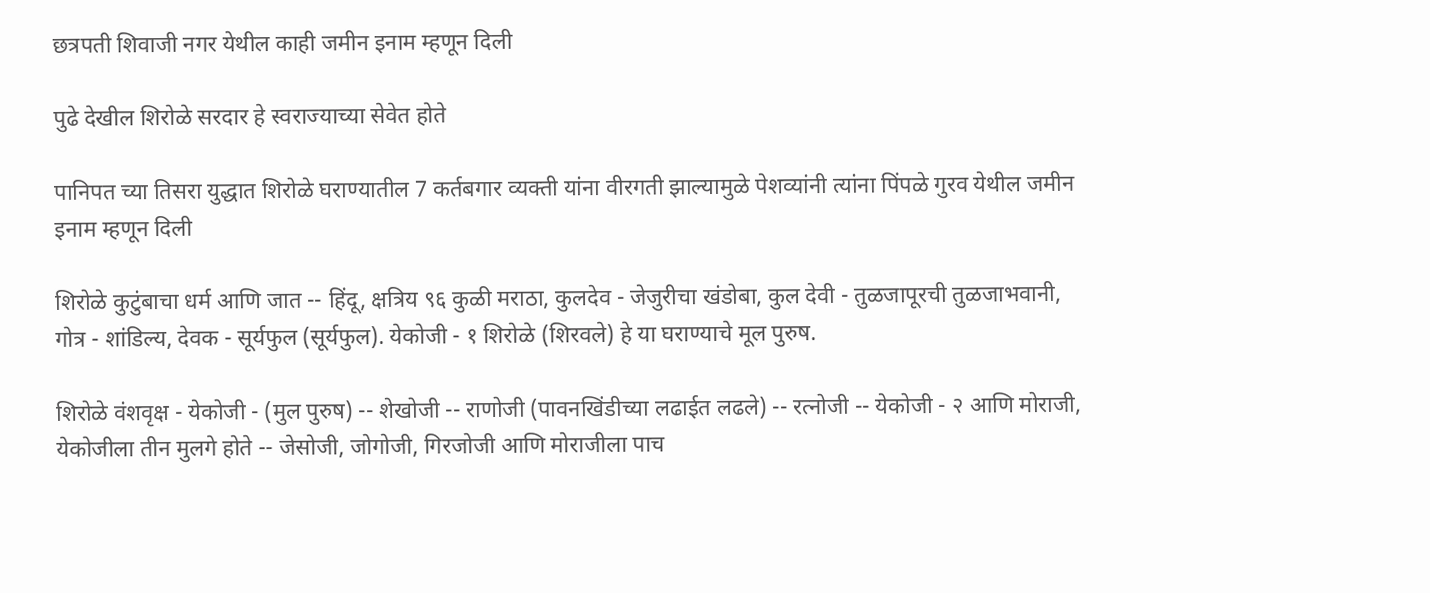छत्रपती शिवाजी नगर येथील काही जमीन इनाम म्हणून दिली

पुढे देखील शिरोळे सरदार हे स्वराज्याच्या सेवेत होते

पानिपत च्या तिसरा युद्धात शिरोळे घराण्यातील 7 कर्तबगार व्यक्ती यांना वीरगती झाल्यामुळे पेशव्यांनी त्यांना पिंपळे गुरव येथील जमीन इनाम म्हणून दिली

शिरोळे कुटुंबाचा धर्म आणि जात -- हिंदू, क्षत्रिय ९६ कुळी मराठा, कुलदेव - जेजुरीचा खंडोबा, कुल देवी - तुळजापूरची तुळजाभवानी, गोत्र - शांडिल्य, देवक - सूर्यफुल (सूर्यफुल). येकोजी - १ शिरोळे (शिरवले) हे या घराण्याचे मूल पुरुष.

शिरोळे वंशवृक्ष - येकोजी - (मुल पुरुष) -- शेखोजी -- राणोजी (पावनखिंडीच्या लढाईत लढले) -- रत्नोजी -- येकोजी - २ आणि मोराजी, येकोजीला तीन मुलगे होते -- जेसोजी, जोगोजी, गिरजोजी आणि मोराजीला पाच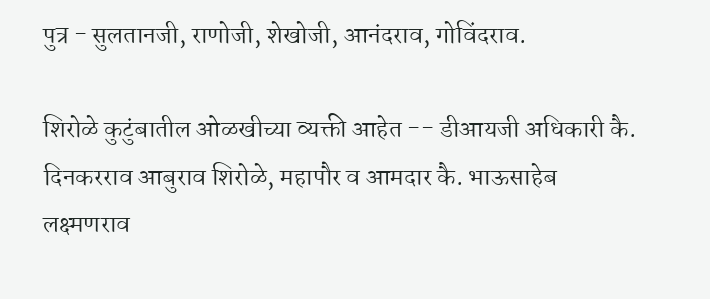पुत्र - सुलतानजी, राणोजी, शेखोजी, आनंदराव, गोविंदराव.

शिरोळे कुटुंबातील ओळखीच्या व्यक्ती आहेत -- डीआयजी अधिकारी कै. दिनकरराव आबुराव शिरोळे, महापौर व आमदार कै. भाऊसाहेब लक्ष्मणराव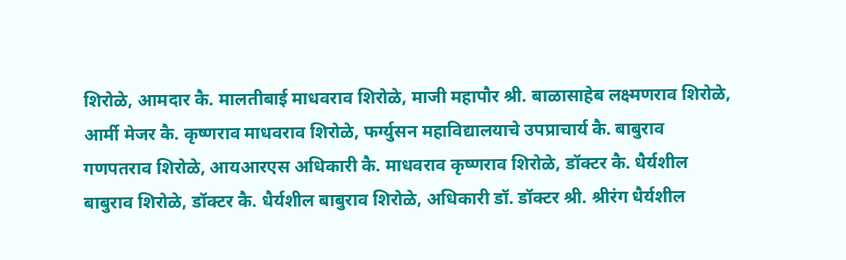शिरोळे, आमदार कै. मालतीबाई माधवराव शिरोळे, माजी महापौर श्री. बाळासाहेब लक्ष्मणराव शिरोळे, आर्मी मेजर कै. कृष्णराव माधवराव शिरोळे, फर्ग्युसन महाविद्यालयाचे उपप्राचार्य कै. बाबुराव गणपतराव शिरोळे, आयआरएस अधिकारी कै. माधवराव कृष्णराव शिरोळे, डॉक्टर कै. धैर्यशील बाबुराव शिरोळे, डॉक्टर कै. धैर्यशील बाबुराव शिरोळे, अधिकारी डॉ. डॉक्टर श्री. श्रीरंग धैर्यशील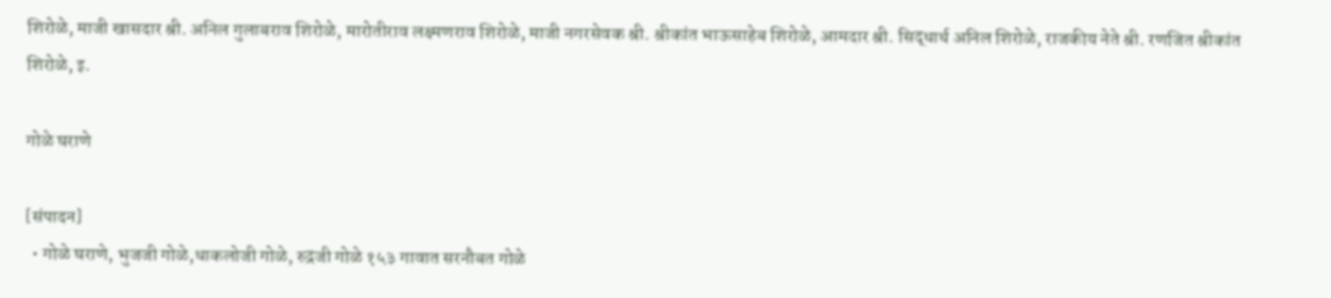शिरोळे, माजी खासदार श्री. अनिल गुलाबराव शिरोळे, मारोतीराव लक्ष्मणराव शिरोळे, माजी नगरसेवक श्री. श्रीकांत भाऊसाहेब शिरोळे, आमदार श्री. सिद्धार्थ अनिल शिरोळे, राजकीय नेते श्री. रणजित श्रीकांत शिरोळे, इ.

गोळे घराणे

[संपादन]
  • गोळे घराणे, भुजजी गोळे,धाकलोजी गोळे, रुद्रजी गोळे १५३ गावात सरनौबत गोळे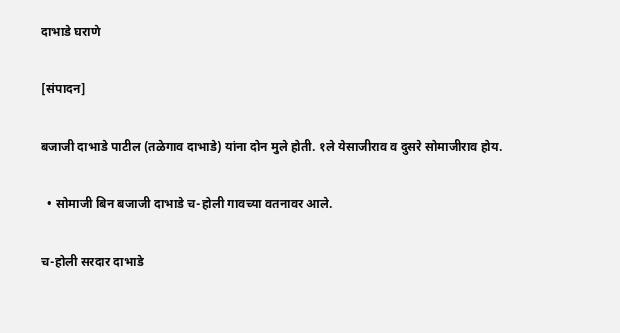दाभाडे घराणे

[संपादन]

बजाजी दाभाडे पाटील (तळेगाव दाभाडे) यांना दोन मुले होती. १ले येसाजीराव व दुसरे सोमाजीराव होय.

  • सोमाजी बिन बजाजी दाभाडे च-होली गावच्या वतनावर आले.

च-होली सरदार दाभाडे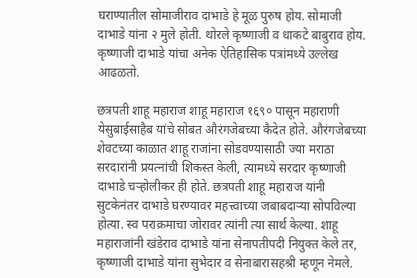घराण्यातील सोमाजीराव दाभाडे हे मूळ पुरुष होय. सोमाजी दाभाडे यांना २ मुले होती. थोरले कृष्णाजी व धाकटे बाबुराव होय. कृष्णाजी दाभाडे यांचा अनेक ऐतिहासिक पत्रांमध्ये उल्लेख आढळतो.

छत्रपती शाहू महाराज शाहू महाराज १६९० पासून महाराणी येसुबाईसाहैब यांचे सोबत औरंगजेबच्या कैदेत होते. औरंगजेबच्या शेवटच्या काळात शाहू राजांना सोडवण्यासाठी ज्या मराठा सरदारांनी प्रयत्नांची शिकस्त केली, त्यामध्ये सरदार कृष्णाजी दाभाडे चऱ्होलीकर ही होते. छत्रपती शाहू महाराज यांनी सुटकेनंतर दाभाडे घरण्यावर महत्त्वाच्या जबाबदाऱ्या सोपविल्या होत्या. स्व पराक्रमाचा जोरावर त्यांनी त्या सार्थ केल्या. शाहू महाराजांनी खंडेराव दाभाडे यांना सेनापतीपदी नियुक्त केले तर, कृष्णाजी दाभाडे यांना सुभेदार व सेनाबारासहश्री म्हणून नेमले.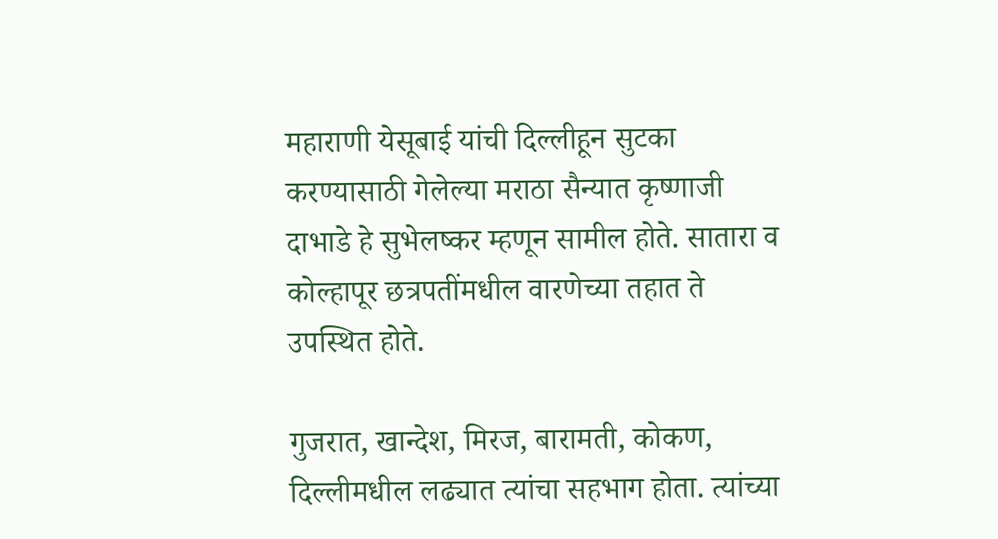महाराणी येसूबाई यांची दिल्लीहून सुटका करण्यासाठी गेलेल्या मराठा सैन्यात कृष्णाजी दाभाडे हे सुभेलष्कर म्हणून सामील होते. सातारा व कोल्हापूर छत्रपतींमधील वारणेच्या तहात ते उपस्थित होते.

गुजरात, खान्देश, मिरज, बारामती, कोकण, दिल्लीमधील लढ्यात त्यांचा सहभाग होता. त्यांच्या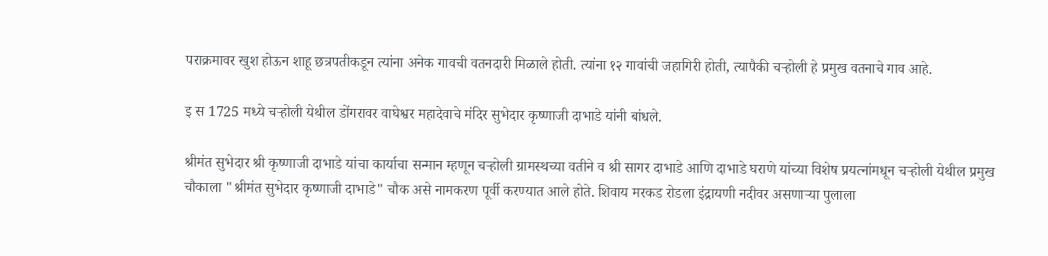पराक्रमावर खुश होऊन शाहू छत्रपतीकडून त्यांना अनेक गावची वतनदारी मिळाले होती. त्यांना १२ गावांची जहागिरी होती, त्यापैकी चऱ्होली हे प्रमुख वतनाचे गाव आहे.

इ स 1725 मध्ये चऱ्होली येथील डोंगरावर वाघेश्वर महादेवाचे मंदिर सुभेदार कृष्णाजी दाभाडे यांनी बांधले.

श्रीमंत सुभेदार श्री कृष्णाजी दाभाडे यांचा कार्याचा सन्मान म्हणून चऱ्होली ग्रामस्थच्या वतीने व श्री सागर दाभाडे आणि दाभाडे घराणे यांच्या विशेष प्रयत्नांमधून चऱ्होली येथील प्रमुख चौकाला "श्रीमंत सुभेदार कृष्णाजी दाभाडे" चौक असे नामकरण पूर्वी करण्यात आले होते. शिवाय मरकड रोडला इंद्रायणी नदीवर असणाऱ्या पुलाला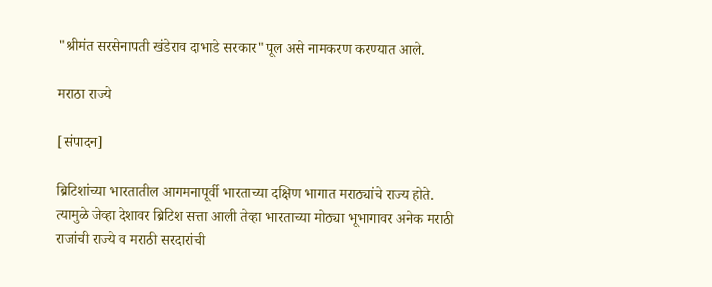"श्रीमंत सरसेनापती खंडेराव दाभाडे सरकार"पूल असे नामकरण करण्यात आले.

मराठा राज्ये

[संपादन]

ब्रिटिशांच्या भारतातील आगमनापूर्वी भारताच्या दक्षिण भागात मराठ्यांचे राज्य होते. त्यामुळे जेव्हा देशावर ब्रिटिश सत्ता आली तेव्हा भारताच्या मोठ्या भूभागावर अनेक मराठी राजांची राज्ये व मराठी सरदारांची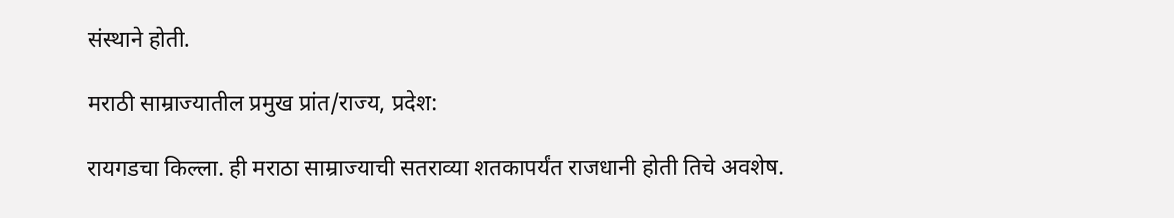संस्थाने होती.

मराठी साम्राज्यातील प्रमुख प्रांत/राज्य, प्रदेश:

रायगडचा किल्ला. ही मराठा साम्राज्याची सतराव्या शतकापर्यंत राजधानी होती तिचे अवशेष.